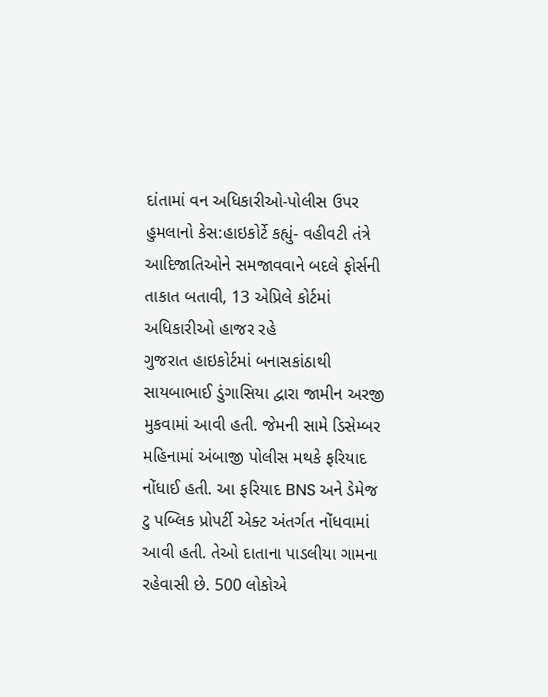દાંતામાં વન અધિકારીઓ-પોલીસ ઉપર હુમલાનો કેસ:હાઇકોર્ટે કહ્યું- વહીવટી તંત્રે આદિજાતિઓને સમજાવવાને બદલે ફોર્સની તાકાત બતાવી, 13 એપ્રિલે કોર્ટમાં અધિકારીઓ હાજર રહે
ગુજરાત હાઇકોર્ટમાં બનાસકાંઠાથી સાયબાભાઈ ડુંગાસિયા દ્વારા જામીન અરજી મુકવામાં આવી હતી. જેમની સામે ડિસેમ્બર મહિનામાં અંબાજી પોલીસ મથકે ફરિયાદ નોંધાઈ હતી. આ ફરિયાદ BNS અને ડેમેજ ટુ પબ્લિક પ્રોપર્ટી એક્ટ અંતર્ગત નોંધવામાં આવી હતી. તેઓ દાતાના પાડલીયા ગામના રહેવાસી છે. 500 લોકોએ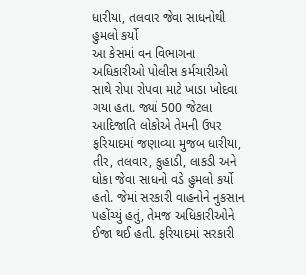ધારીયા, તલવાર જેવા સાધનોથી હુમલો કર્યો
આ કેસમાં વન વિભાગના અધિકારીઓ પોલીસ કર્મચારીઓ સાથે રોપા રોપવા માટે ખાડા ખોદવા ગયા હતા. જ્યાં 500 જેટલા આદિજાતિ લોકોએ તેમની ઉપર ફરિયાદમાં જણાવ્યા મુજબ ધારીયા, તીર, તલવાર, કુહાડી, લાકડી અને ધોકા જેવા સાધનો વડે હુમલો કર્યો હતો. જેમાં સરકારી વાહનોને નુકસાન પહોંચ્યું હતું, તેમજ અધિકારીઓને ઈજા થઈ હતી. ફરિયાદમાં સરકારી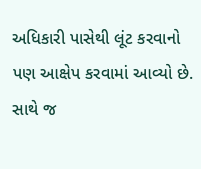અધિકારી પાસેથી લૂંટ કરવાનો પણ આક્ષેપ કરવામાં આવ્યો છે. સાથે જ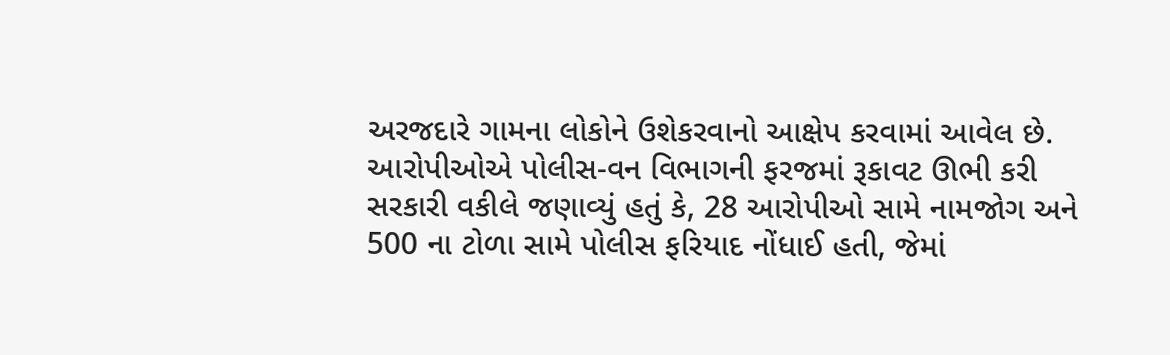અરજદારે ગામના લોકોને ઉશેકરવાનો આક્ષેપ કરવામાં આવેલ છે. આરોપીઓએ પોલીસ-વન વિભાગની ફરજમાં રૂકાવટ ઊભી કરી
સરકારી વકીલે જણાવ્યું હતું કે, 28 આરોપીઓ સામે નામજોગ અને 500 ના ટોળા સામે પોલીસ ફરિયાદ નોંધાઈ હતી, જેમાં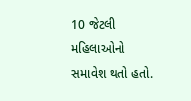10 જેટલી મહિલાઓનો સમાવેશ થતો હતો.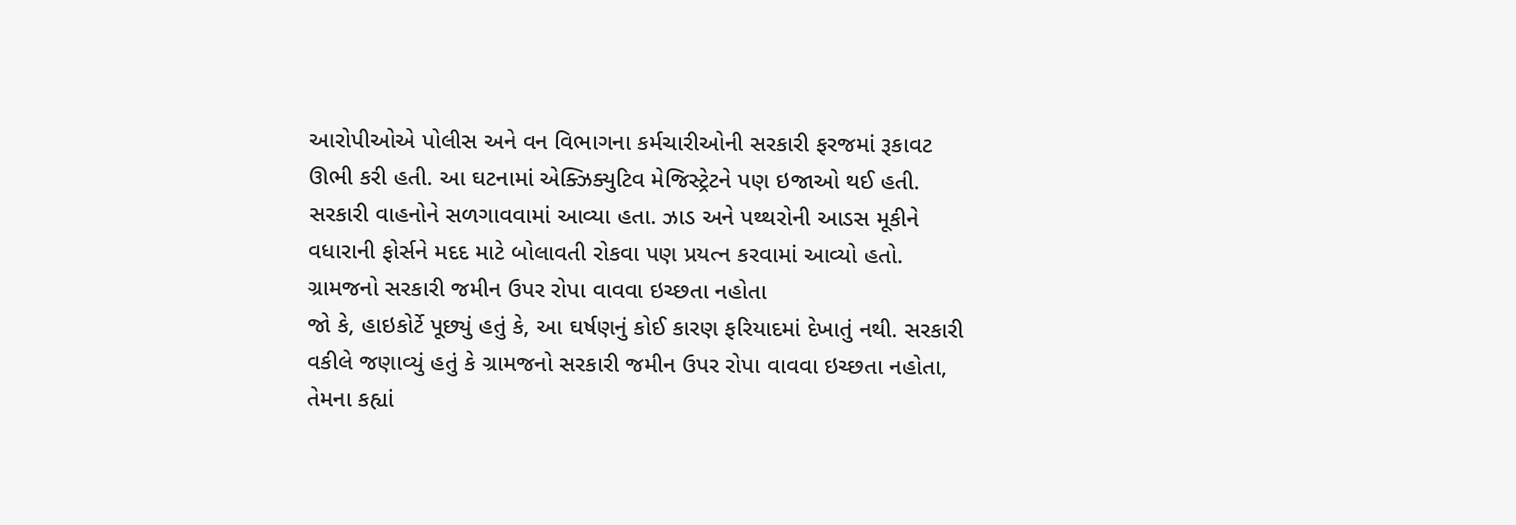આરોપીઓએ પોલીસ અને વન વિભાગના કર્મચારીઓની સરકારી ફરજમાં રૂકાવટ ઊભી કરી હતી. આ ઘટનામાં એક્ઝિક્યુટિવ મેજિસ્ટ્રેટને પણ ઇજાઓ થઈ હતી. સરકારી વાહનોને સળગાવવામાં આવ્યા હતા. ઝાડ અને પથ્થરોની આડસ મૂકીને વધારાની ફોર્સને મદદ માટે બોલાવતી રોકવા પણ પ્રયત્ન કરવામાં આવ્યો હતો. ગ્રામજનો સરકારી જમીન ઉપર રોપા વાવવા ઇચ્છતા નહોતા
જો કે, હાઇકોર્ટે પૂછ્યું હતું કે, આ ઘર્ષણનું કોઈ કારણ ફરિયાદમાં દેખાતું નથી. સરકારી વકીલે જણાવ્યું હતું કે ગ્રામજનો સરકારી જમીન ઉપર રોપા વાવવા ઇચ્છતા નહોતા, તેમના કહ્યાં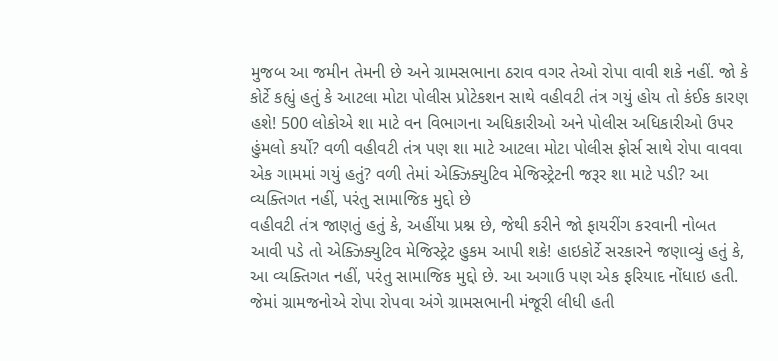મુજબ આ જમીન તેમની છે અને ગ્રામસભાના ઠરાવ વગર તેઓ રોપા વાવી શકે નહીં. જો કે કોર્ટે કહ્યું હતું કે આટલા મોટા પોલીસ પ્રોટેકશન સાથે વહીવટી તંત્ર ગયું હોય તો કંઈક કારણ હશે! 500 લોકોએ શા માટે વન વિભાગના અધિકારીઓ અને પોલીસ અધિકારીઓ ઉપર હુંમલો કર્યો? વળી વહીવટી તંત્ર પણ શા માટે આટલા મોટા પોલીસ ફોર્સ સાથે રોપા વાવવા એક ગામમાં ગયું હતું? વળી તેમાં એક્ઝિક્યુટિવ મેજિસ્ટ્રેટની જરૂર શા માટે પડી? આ વ્યક્તિગત નહીં, પરંતુ સામાજિક મુદ્દો છે
વહીવટી તંત્ર જાણતું હતું કે, અહીંયા પ્રશ્ન છે, જેથી કરીને જો ફાયરીંગ કરવાની નોબત આવી પડે તો એક્ઝિક્યુટિવ મેજિસ્ટ્રેટ હુકમ આપી શકે! હાઇકોર્ટે સરકારને જણાવ્યું હતું કે, આ વ્યક્તિગત નહીં, પરંતુ સામાજિક મુદ્દો છે. આ અગાઉ પણ એક ફરિયાદ નોંધાઇ હતી. જેમાં ગ્રામજનોએ રોપા રોપવા અંગે ગ્રામસભાની મંજૂરી લીધી હતી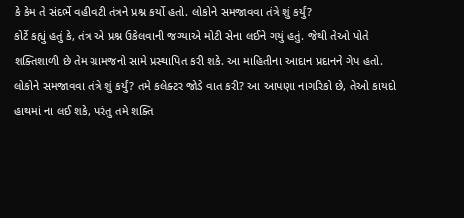કે કેમ તે સંદર્ભે વહીવટી તંત્રને પ્રશ્ન કર્યો હતો. લોકોને સમજાવવા તંત્રે શું કર્યું?
કોર્ટે કહ્યું હતું કે, તંત્ર એ પ્રશ્ન ઉકેલવાની જગ્યાએ મોટી સેના લઈને ગયું હતું. જેથી તેઓ પોતે શક્તિશાળી છે તેમ ગ્રામજનો સામે પ્રસ્થાપિત કરી શકે. આ માહિતીના આદાન પ્રદાનને ગેપ હતો. લોકોને સમજાવવા તંત્રે શું કર્યું? તમે કલેક્ટર જોડે વાત કરી? આ આપણા નાગરિકો છે, તેઓ કાયદો હાથમાં ના લઈ શકે, પરંતુ તમે શક્તિ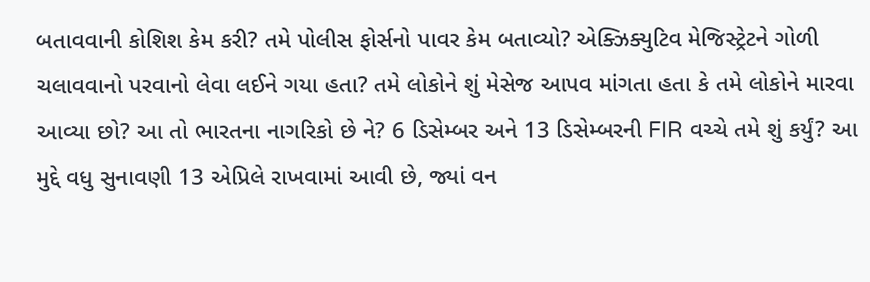બતાવવાની કોશિશ કેમ કરી? તમે પોલીસ ફોર્સનો પાવર કેમ બતાવ્યો? એક્ઝિક્યુટિવ મેજિસ્ટ્રેટને ગોળી ચલાવવાનો પરવાનો લેવા લઈને ગયા હતા? તમે લોકોને શું મેસેજ આપવ માંગતા હતા કે તમે લોકોને મારવા આવ્યા છો? આ તો ભારતના નાગરિકો છે ને? 6 ડિસેમ્બર અને 13 ડિસેમ્બરની FIR વચ્ચે તમે શું કર્યું? આ મુદ્દે વધુ સુનાવણી 13 એપ્રિલે રાખવામાં આવી છે, જ્યાં વન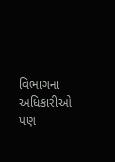વિભાગના અધિકારીઓ પણ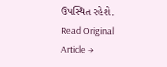ઉપસ્થિત રહેશે.
Read Original Article →